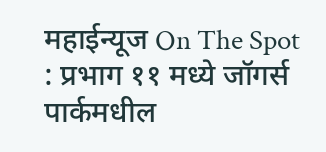महाईन्यूज On The Spot : प्रभाग ११ मध्ये जॉगर्स पार्कमधील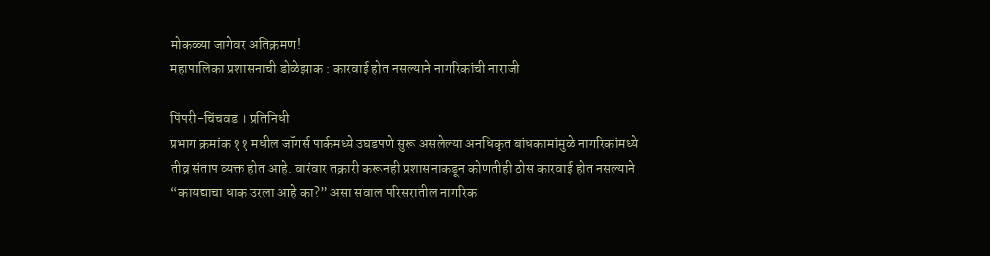मोकळ्या जागेवर अतिक्रमण!
महापालिका प्रशासनाची डोळेझाक : कारवाई होत नसल्याने नागरिकांची नाराजी

पिंपरी-चिंचवड । प्रतिनिधी
प्रभाग क्रमांक ११ मधील जॉगर्स पार्कमध्ये उघडपणे सुरू असलेल्या अनधिकृत बांधकामांमुळे नागरिकांमध्ये तीव्र संताप व्यक्त होत आहे. वारंवार तक्रारी करूनही प्रशासनाकडून कोणतीही ठोस कारवाई होत नसल्याने “कायद्याचा धाक उरला आहे का?” असा सवाल परिसरातील नागरिक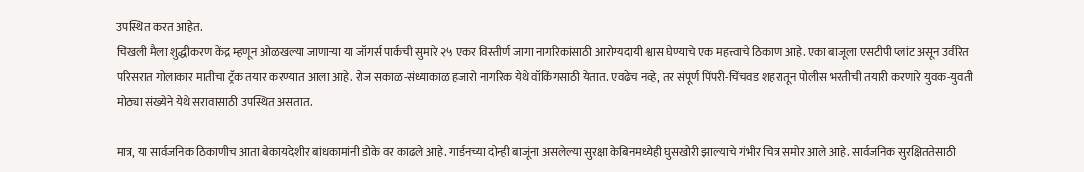उपस्थित करत आहेत.
चिखली मैला शुद्धीकरण केंद्र म्हणून ओळखल्या जाणाऱ्या या जॉगर्स पार्कची सुमारे २५ एकर विस्तीर्ण जागा नागरिकांसाठी आरोग्यदायी श्वास घेण्याचे एक महत्त्वाचे ठिकाण आहे. एका बाजूला एसटीपी प्लांट असून उर्वरित परिसरात गोलाकार मातीचा ट्रॅक तयार करण्यात आला आहे. रोज सकाळ-संध्याकाळ हजारो नागरिक येथे वॉकिंगसाठी येतात. एवढेच नव्हे, तर संपूर्ण पिंपरी-चिंचवड शहरातून पोलीस भरतीची तयारी करणारे युवक-युवती मोठ्या संख्येने येथे सरावासाठी उपस्थित असतात.

मात्र, या सार्वजनिक ठिकाणीच आता बेकायदेशीर बांधकामांनी डोके वर काढले आहे. गार्डनच्या दोन्ही बाजूंना असलेल्या सुरक्षा केबिनमध्येही घुसखोरी झाल्याचे गंभीर चित्र समोर आले आहे. सार्वजनिक सुरक्षिततेसाठी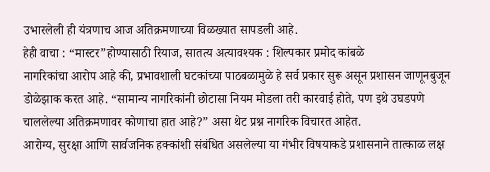उभारलेली ही यंत्रणाच आज अतिक्रमणाच्या विळख्यात सापडली आहे.
हेही वाचा : “मास्टर”होण्यासाठी रियाज, सातत्य अत्यावश्यक : शिल्पकार प्रमोद कांबळे
नागरिकांचा आरोप आहे की, प्रभावशाली घटकांच्या पाठबळामुळे हे सर्व प्रकार सुरू असून प्रशासन जाणूनबुजून डोळेझाक करत आहे. “सामान्य नागरिकांनी छोटासा नियम मोडला तरी कारवाई होते, पण इथे उघडपणे चाललेल्या अतिक्रमणावर कोणाचा हात आहे?” असा थेट प्रश्न नागरिक विचारत आहेत.
आरोग्य, सुरक्षा आणि सार्वजनिक हक्कांशी संबंधित असलेल्या या गंभीर विषयाकडे प्रशासनाने तात्काळ लक्ष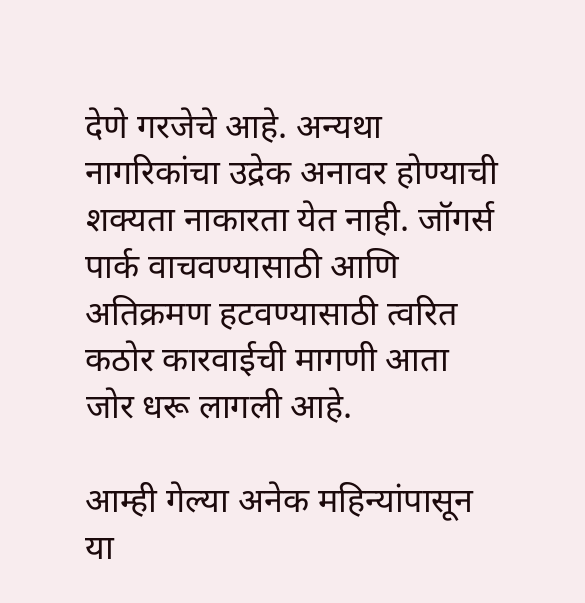देणे गरजेचे आहे. अन्यथा नागरिकांचा उद्रेक अनावर होण्याची शक्यता नाकारता येत नाही. जॉगर्स पार्क वाचवण्यासाठी आणि अतिक्रमण हटवण्यासाठी त्वरित कठोर कारवाईची मागणी आता जोर धरू लागली आहे.

आम्ही गेल्या अनेक महिन्यांपासून या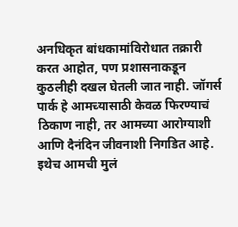अनधिकृत बांधकामांविरोधात तक्रारी करत आहोत, पण प्रशासनाकडून कुठलीही दखल घेतली जात नाही. जॉगर्स पार्क हे आमच्यासाठी केवळ फिरण्याचं ठिकाण नाही, तर आमच्या आरोग्याशी आणि दैनंदिन जीवनाशी निगडित आहे. इथेच आमची मुलं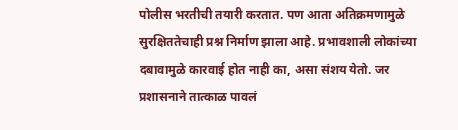पोलीस भरतीची तयारी करतात. पण आता अतिक्रमणामुळे सुरक्षिततेचाही प्रश्न निर्माण झाला आहे. प्रभावशाली लोकांच्या दबावामुळे कारवाई होत नाही का, असा संशय येतो. जर प्रशासनाने तात्काळ पावलं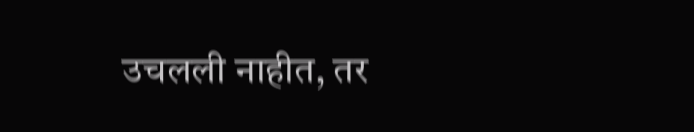उचलली नाहीत, तर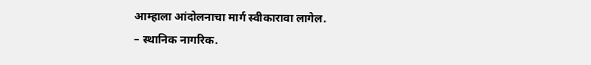आम्हाला आंदोलनाचा मार्ग स्वीकारावा लागेल.
– स्थानिक नागरिक.